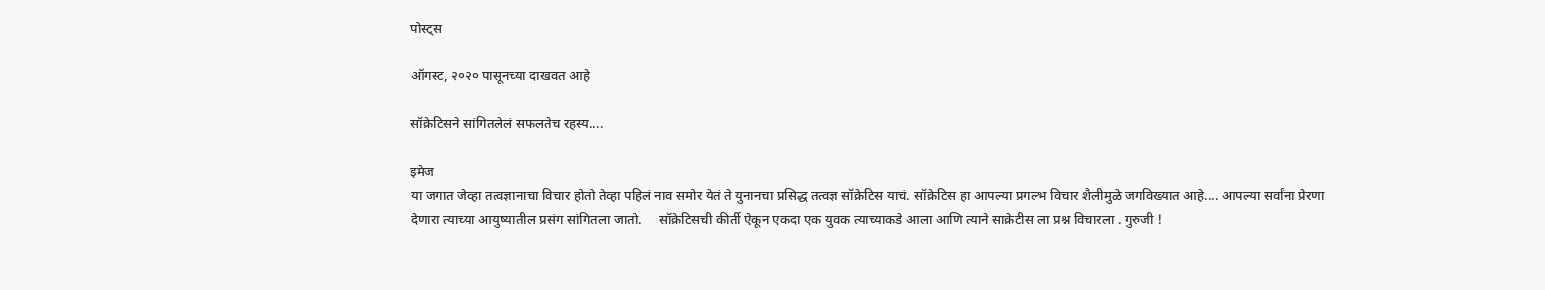पोस्ट्स

ऑगस्ट, २०२० पासूनच्या दाखवत आहे

सॉक्रेटिसने सांगितलेलं सफलतेच रहस्य....

इमेज
या जगात जेव्हा तत्वज्ञानाचा विचार होतो तेव्हा पहिलं नाव समोर येतं ते युनानचा प्रसिद्ध तत्वज्ञ सॉक्रेटिस याचं. सॉक्रेटिस हा आपल्या प्रगल्भ विचार शैलीमुळे जगविख्यात आहे.... आपल्या सर्वांना प्रेरणा देणारा त्याच्या आयुष्यातील प्रसंग सांगितला जातो.     सॉक्रेटिसची कीर्ती ऐकून एकदा एक युवक त्याच्याकडे आला आणि त्याने साक्रेटीस ला प्रश्न विचारला . गुरुजी !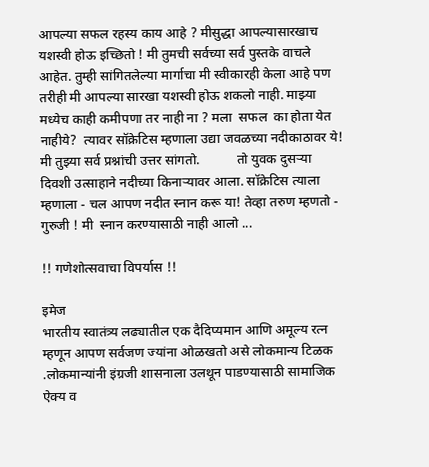आपल्या सफल रहस्य काय आहे ? मीसुद्धा आपल्यासारखाच यशस्वी होऊ इच्छितो ! मी तुमची सर्वच्या सर्व पुस्तके वाचले आहेत. तुम्ही सांगितलेल्या मार्गाचा मी स्वीकारही केला आहे पण तरीही मी आपल्या सारखा यशस्वी होऊ शकलो नाही. माझ्या मध्येच काही कमीपणा तर नाही ना ? मला  सफल  का होता येत नाहीये?  त्यावर सॉक्रेटिस म्हणाला उद्या जवळच्या नदीकाठावर ये! मी तुझ्या सर्व प्रश्नांची उत्तर सांगतो.           तो युवक दुसऱ्या दिवशी उत्साहाने नदीच्या किनाऱ्यावर आला. सॉक्रेटिस त्याला म्हणाला - चल आपण नदीत स्नान करू या! तेव्हा तरुण म्हणतो - गुरुजी ! मी  स्नान करण्यासाठी नाही आलो ...

!! गणेशोत्सवाचा विपर्यास !!

इमेज
भारतीय स्वातंत्र्य लढ्यातील एक दैदिप्यमान आणि अमूल्य रत्न म्हणून आपण सर्वजण ज्यांना ओळखतो असे लोकमान्य टिळक .लोकमान्यांनी इंग्रजी शासनाला उलथून पाडण्यासाठी सामाजिक ऐक्य व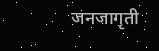जनजागृती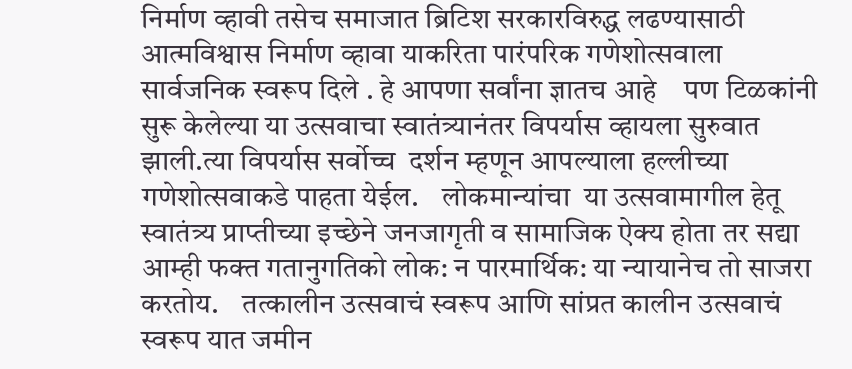निर्माण व्हावी तसेच समाजात ब्रिटिश सरकारविरुद्ध लढण्यासाठी आत्मविश्वास निर्माण व्हावा याकरिता पारंपरिक गणेशोत्सवाला सार्वजनिक स्वरूप दिले . हे आपणा सर्वांना ज्ञातच आहे    पण टिळकांनी सुरू केलेल्या या उत्सवाचा स्वातंत्र्यानंतर विपर्यास व्हायला सुरुवात झाली.त्या विपर्यास सर्वोच्च  दर्शन म्हणून आपल्याला हल्लीच्या  गणेशोत्सवाकडे पाहता येईल.    लोकमान्यांचा  या उत्सवामागील हेतू स्वातंत्र्य प्राप्तीच्या इच्छेने जनजागृती व सामाजिक ऐक्य होता तर सद्या आम्ही फक्त गतानुगतिको लोक: न पारमार्थिक: या न्यायानेच तो साजरा करतोय.    तत्कालीन उत्सवाचं स्वरूप आणि सांप्रत कालीन उत्सवाचं स्वरूप यात जमीन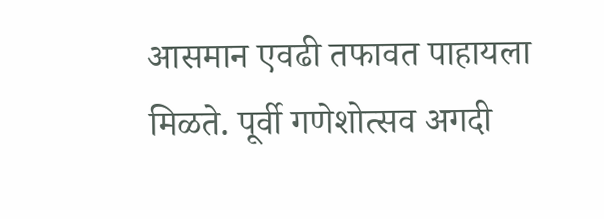आसमान एवढी तफावत पाहायला मिळते. पूर्वी गणेशोत्सव अगदी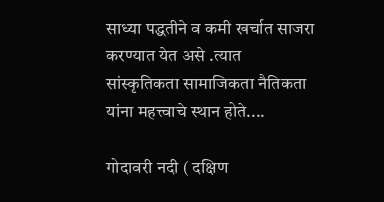साध्या पद्धतीने व कमी खर्चात साजरा करण्यात येत असे .त्यात सांस्कृतिकता सामाजिकता नैतिकता यांना महत्त्वाचे स्थान होते....

गोदावरी नदी ( दक्षिण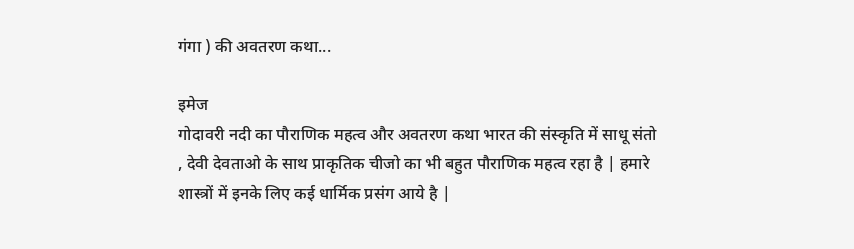गंगा ) की अवतरण कथा...

इमेज
गोदावरी नदी का पौराणिक महत्व और अवतरण कथा भारत की संस्कृति में साधू संतो , देवी देवताओ के साथ प्राकृतिक चीजो का भी बहुत पौराणिक महत्व रहा है | हमारे शास्त्रों में इनके लिए कई धार्मिक प्रसंग आये है |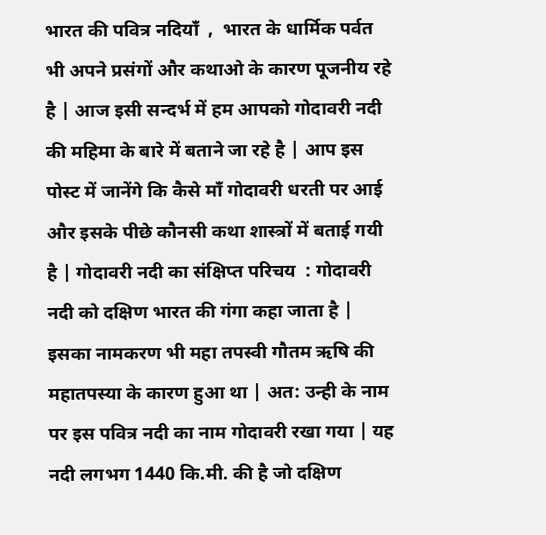भारत की पवित्र नदियाँ  ,  भारत के धार्मिक पर्वत  भी अपने प्रसंगों और कथाओ के कारण पूजनीय रहे है | आज इसी सन्दर्भ में हम आपको गोदावरी नदी की महिमा के बारे में बताने जा रहे है | आप इस पोस्ट में जानेंगे कि कैसे माँ गोदावरी धरती पर आई और इसके पीछे कौनसी कथा शास्त्रों में बताई गयी है | गोदावरी नदी का संक्षिप्त परिचय  : गोदावरी नदी को दक्षिण भारत की गंगा कहा जाता है | इसका नामकरण भी महा तपस्वी गौतम ऋषि की महातपस्या के कारण हुआ था | अत: उन्ही के नाम पर इस पवित्र नदी का नाम गोदावरी रखा गया | यह नदी लगभग 1440 कि.मी. की है जो दक्षिण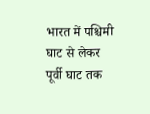भारत में पश्चिमी घाट से लेकर पूर्वी घाट तक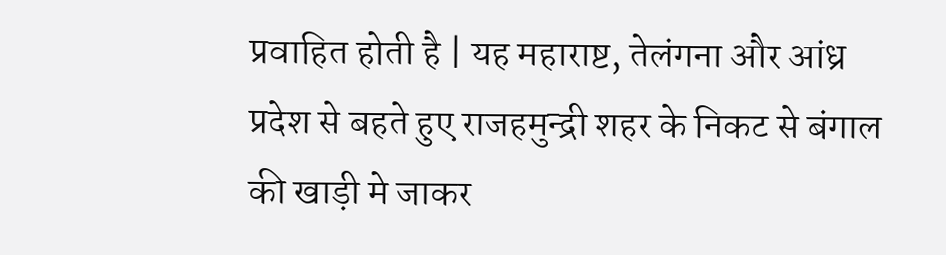प्रवाहित होती है | यह महाराष्ट, तेलंगना और आंध्र प्रदेश से बहते हुए राजहमुन्द्री शहर के निकट से बंगाल की खाड़ी मे जाकर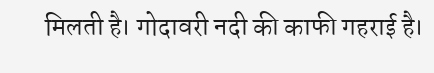मिलती है। गोदावरी नदी की काफी गहराई है।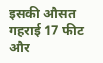इसकी औसत गहराई 17 फीट और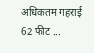अधिकतम गहराई 62 फीट ...